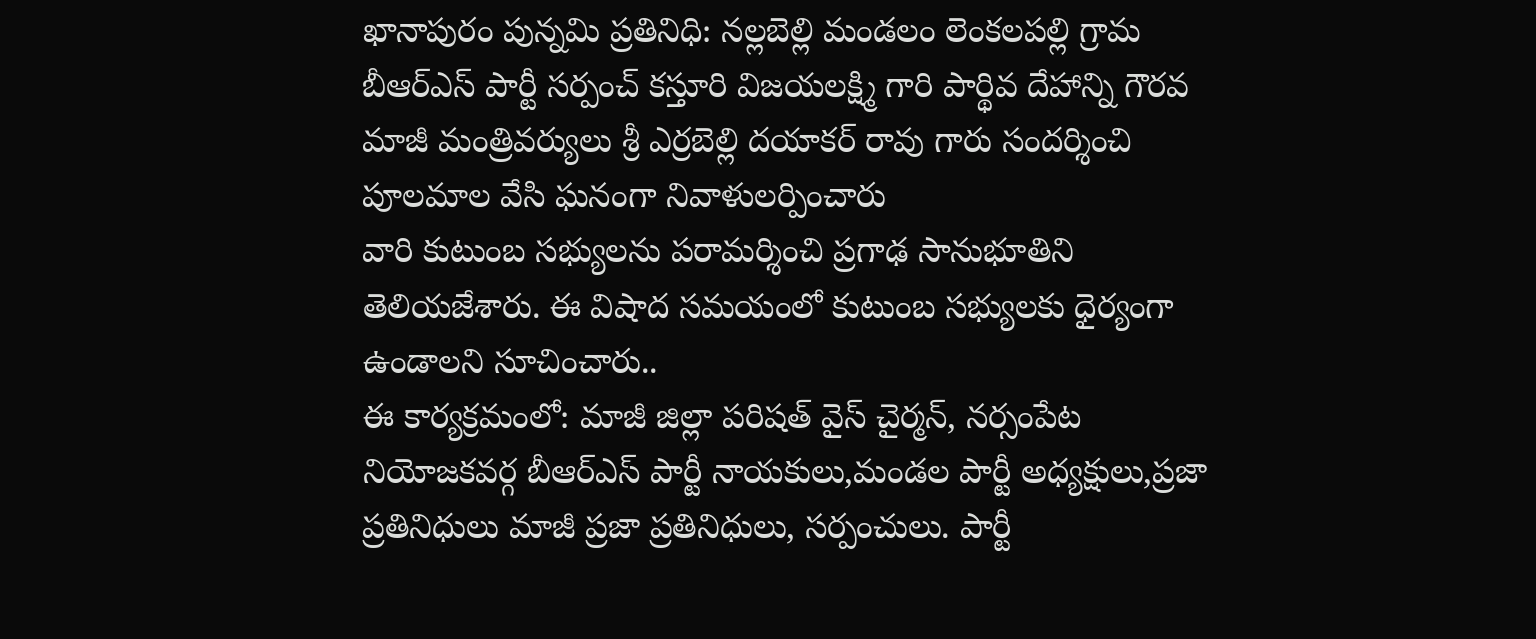ఖానాపురం పున్నమి ప్రతినిధి: నల్లబెల్లి మండలం లెంకలపల్లి గ్రామ బీఆర్ఎస్ పార్టీ సర్పంచ్ కస్తూరి విజయలక్ష్మి గారి పార్థివ దేహాన్ని గౌరవ మాజీ మంత్రివర్యులు శ్రీ ఎర్రబెల్లి దయాకర్ రావు గారు సందర్శించి పూలమాల వేసి ఘనంగా నివాళులర్పించారు
వారి కుటుంబ సభ్యులను పరామర్శించి ప్రగాఢ సానుభూతిని తెలియజేశారు. ఈ విషాద సమయంలో కుటుంబ సభ్యులకు ధైర్యంగా ఉండాలని సూచించారు..
ఈ కార్యక్రమంలో: మాజీ జిల్లా పరిషత్ వైస్ చైర్మన్, నర్సంపేట నియోజకవర్గ బీఆర్ఎస్ పార్టీ నాయకులు,మండల పార్టీ అధ్యక్షులు,ప్రజా ప్రతినిధులు మాజీ ప్రజా ప్రతినిధులు, సర్పంచులు. పార్టీ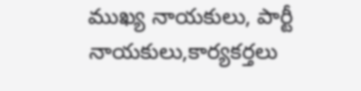ముఖ్య నాయకులు, పార్టీ నాయకులు,కార్యకర్తలు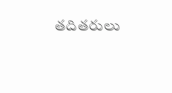తదితరులు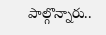పాల్గొన్నారు..